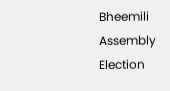Bheemili Assembly Election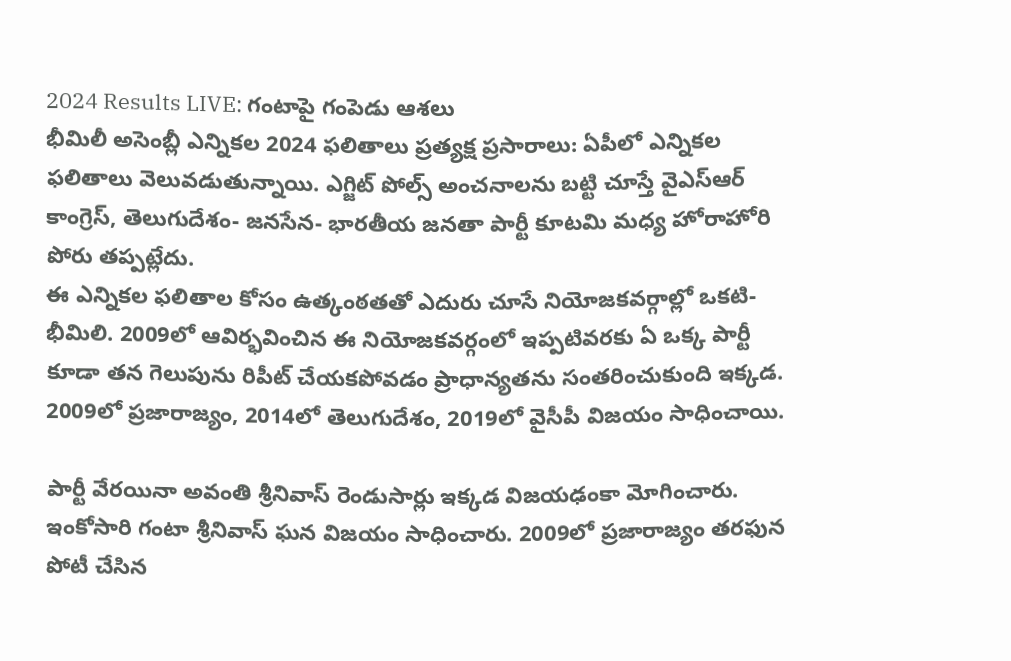2024 Results LIVE: గంటాపై గంపెడు ఆశలు
భీమిలీ అసెంబ్లీ ఎన్నికల 2024 ఫలితాలు ప్రత్యక్ష ప్రసారాలు: ఏపీలో ఎన్నికల ఫలితాలు వెలువడుతున్నాయి. ఎగ్జిట్ పోల్స్ అంచనాలను బట్టి చూస్తే వైఎస్ఆర్ కాంగ్రెస్, తెలుగుదేశం- జనసేన- భారతీయ జనతా పార్టీ కూటమి మధ్య హోరాహోరి పోరు తప్పట్లేదు.
ఈ ఎన్నికల ఫలితాల కోసం ఉత్కంఠతతో ఎదురు చూసే నియోజకవర్గాల్లో ఒకటి- భీమిలి. 2009లో ఆవిర్భవించిన ఈ నియోజకవర్గంలో ఇప్పటివరకు ఏ ఒక్క పార్టీ కూడా తన గెలుపును రిపీట్ చేయకపోవడం ప్రాధాన్యతను సంతరించుకుంది ఇక్కడ. 2009లో ప్రజారాజ్యం, 2014లో తెలుగుదేశం, 2019లో వైసీపీ విజయం సాధించాయి.

పార్టీ వేరయినా అవంతి శ్రీనివాస్ రెండుసార్లు ఇక్కడ విజయఢంకా మోగించారు. ఇంకోసారి గంటా శ్రీనివాస్ ఘన విజయం సాధించారు. 2009లో ప్రజారాజ్యం తరఫున పోటీ చేసిన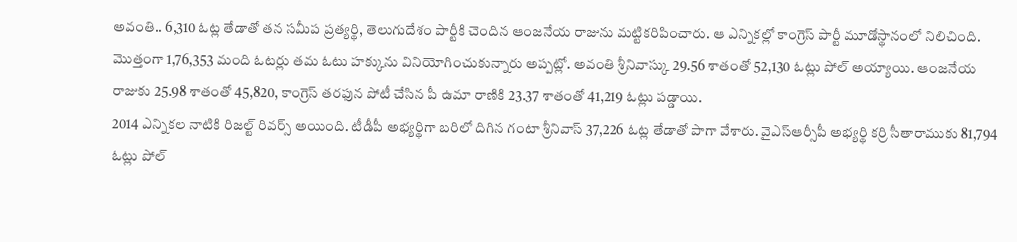అవంతి.. 6,310 ఓట్ల తేడాతో తన సమీప ప్రత్యర్థి, తెలుగుదేశం పార్టీకి చెందిన ఆంజనేయ రాజును మట్టికరిపించారు. ఆ ఎన్నికల్లో కాంగ్రెస్ పార్టీ మూడోస్థానంలో నిలిచింది.
మొత్తంగా 1,76,353 మంది ఓటర్లు తమ ఓటు హక్కును వినియోగించుకున్నారు అప్పట్లో. అవంతి శ్రీనివాస్కు 29.56 శాతంతో 52,130 ఓట్లు పోల్ అయ్యాయి. ఆంజనేయ రాజుకు 25.98 శాతంతో 45,820, కాంగ్రెస్ తరఫున పోటీ చేసిన పీ ఉమా రాణికి 23.37 శాతంతో 41,219 ఓట్లు పడ్డాయి.
2014 ఎన్నికల నాటికి రిజల్ట్ రివర్స్ అయింది. టీడీపీ అభ్యర్థిగా బరిలో దిగిన గంటా శ్రీనివాస్ 37,226 ఓట్ల తేడాతో పాగా వేశారు. వైఎస్ఆర్సీపీ అభ్యర్థి కర్రి సీతారాముకు 81,794 ఓట్లు పోల్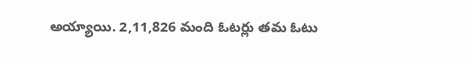అయ్యాయి. 2,11,826 మంది ఓటర్లు తమ ఓటు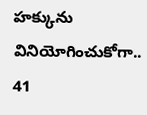హక్కును వినియోగించుకోగా.. 41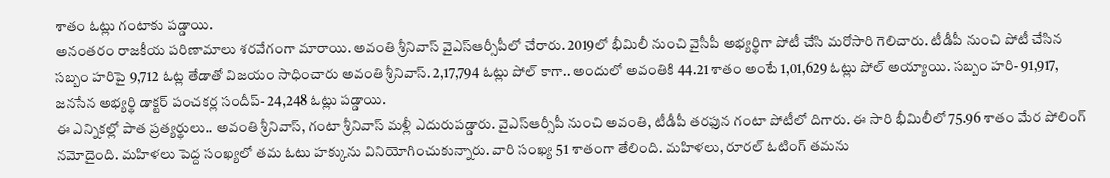శాతం ఓట్లు గంటాకు పడ్డాయి.
అనంతరం రాజకీయ పరిణామాలు శరవేగంగా మారాయి. అవంతి శ్రీనివాస్ వైఎస్ఆర్సీపీలో చేరారు. 2019లో భీమిలీ నుంచి వైసీపీ అభ్యర్థిగా పోటీ చేసి మరోసారి గెలిచారు. టీడీపీ నుంచి పోటీ చేసిన సబ్బం హరిపై 9,712 ఓట్ల తేడాతో విజయం సాధించారు అవంతి శ్రీనివాస్. 2,17,794 ఓట్లు పోల్ కాగా.. అందులో అవంతికి 44.21 శాతం అంటే 1,01,629 ఓట్లు పోల్ అయ్యాయి. సబ్బం హరి- 91,917, జనసేన అభ్యర్థి డాక్టర్ పంచకర్ల సందీప్- 24,248 ఓట్లు పడ్డాయి.
ఈ ఎన్నికల్లో పాత ప్రత్యర్థులు.. అవంతి శ్రీనివాస్, గంటా శ్రీనివాస్ మళ్లీ ఎదురుపడ్డారు. వైఎస్ఆర్సీపీ నుంచి అవంతి, టీడీపీ తరఫున గంటా పోటీలో దిగారు. ఈ సారి భీమిలీలో 75.96 శాతం మేర పోలింగ్ నమోదైంది. మహిళలు పెద్ద సంఖ్యలో తమ ఓటు హక్కును వినియోగించుకున్నారు. వారి సంఖ్య 51 శాతంగా తేలింది. మహిళలు, రూరల్ ఓటింగ్ తమను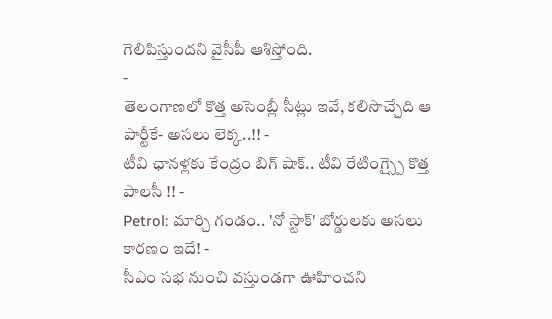గెలిపిస్తుందని వైసీపీ ఆశిస్తోంది.
-
తెలంగాణలో కొత్త అసెంబ్లీ సీట్లు ఇవే, కలిసొచ్చేది ఆ పార్టీకే- అసలు లెక్క..!! -
టీవి ఛానళ్లకు కేంద్రం బిగ్ షాక్.. టీవి రేటింగ్స్పై కొత్త పాలసీ !! -
Petrol: మార్చి గండం.. 'నో స్టాక్' బోర్డులకు అసలు కారణం ఇదే! -
సీఎం సభ నుంచి వస్తుండగా ఊహించని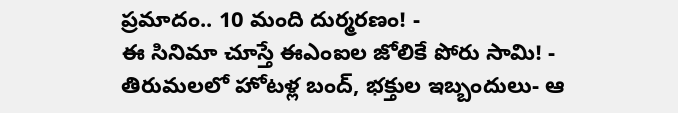ప్రమాదం.. 10 మంది దుర్మరణం! -
ఈ సినిమా చూస్తే ఈఎంఐల జోలికే పోరు సామి! -
తిరుమలలో హోటళ్ల బంద్, భక్తుల ఇబ్బందులు- ఆ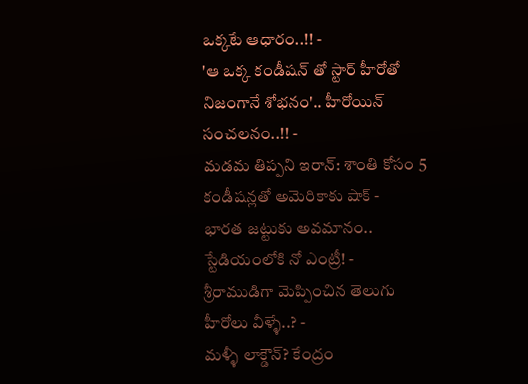ఒక్కటే ఆధారం..!! -
'ఆ ఒక్క కండీషన్ తో స్టార్ హీరోతో నిజంగానే శోభనం'.. హీరోయిన్ సంచలనం..!! -
మడమ తిప్పని ఇరాన్: శాంతి కోసం 5 కండీషన్లతో అమెరికాకు షాక్ -
భారత జట్టుకు అవమానం.. స్టేడియంలోకి నో ఎంట్రీ! -
శ్రీరాముడిగా మెప్పించిన తెలుగు హీరోలు వీళ్ళే..? -
మళ్ళీ లాక్డౌన్? కేంద్రం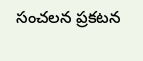సంచలన ప్రకటన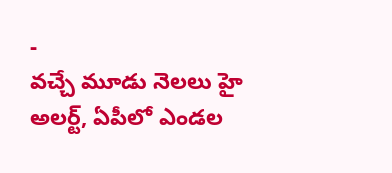-
వచ్చే మూడు నెలలు హై అలర్ట్, ఏపీలో ఎండల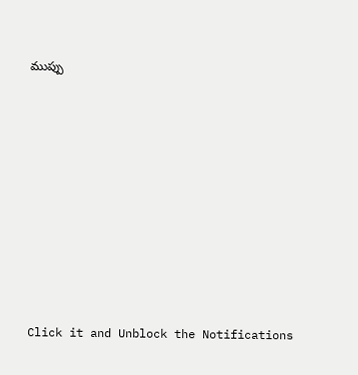ముప్పు











Click it and Unblock the Notifications